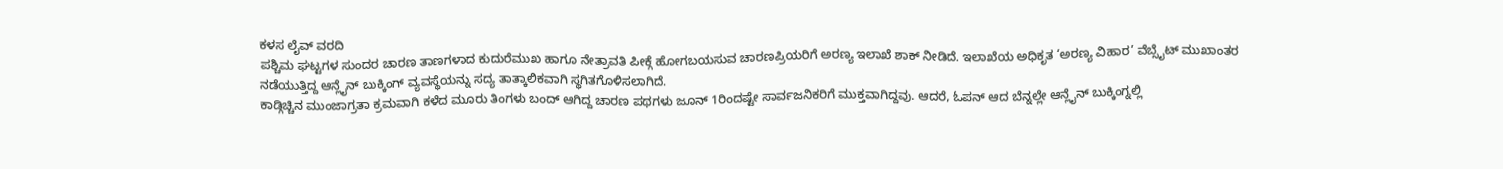ಕಳಸ ಲೈವ್ ವರದಿ
ಪಶ್ಚಿಮ ಘಟ್ಟಗಳ ಸುಂದರ ಚಾರಣ ತಾಣಗಳಾದ ಕುದುರೆಮುಖ ಹಾಗೂ ನೇತ್ರಾವತಿ ಪೀಕ್ಗೆ ಹೋಗಬಯಸುವ ಚಾರಣಪ್ರಿಯರಿಗೆ ಅರಣ್ಯ ಇಲಾಖೆ ಶಾಕ್ ನೀಡಿದೆ. ಇಲಾಖೆಯ ಅಧಿಕೃತ ‘ಅರಣ್ಯ ವಿಹಾರ’ ವೆಬ್ಸೈಟ್ ಮುಖಾಂತರ ನಡೆಯುತ್ತಿದ್ದ ಆನ್ಲೈನ್ ಬುಕ್ಕಿಂಗ್ ವ್ಯವಸ್ಥೆಯನ್ನು ಸದ್ಯ ತಾತ್ಕಾಲಿಕವಾಗಿ ಸ್ಥಗಿತಗೊಳಿಸಲಾಗಿದೆ.
ಕಾಡ್ಗಿಚ್ಚಿನ ಮುಂಜಾಗ್ರತಾ ಕ್ರಮವಾಗಿ ಕಳೆದ ಮೂರು ತಿಂಗಳು ಬಂದ್ ಆಗಿದ್ದ ಚಾರಣ ಪಥಗಳು ಜೂನ್ 1ರಿಂದಷ್ಟೇ ಸಾರ್ವಜನಿಕರಿಗೆ ಮುಕ್ತವಾಗಿದ್ದವು. ಆದರೆ, ಓಪನ್ ಆದ ಬೆನ್ನಲ್ಲೇ ಆನ್ಲೈನ್ ಬುಕ್ಕಿಂಗ್ನಲ್ಲಿ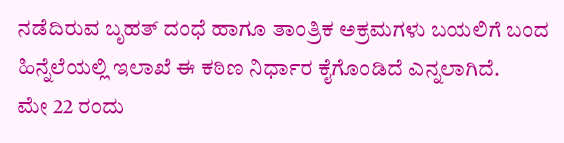ನಡೆದಿರುವ ಬೃಹತ್ ದಂಧೆ ಹಾಗೂ ತಾಂತ್ರಿಕ ಅಕ್ರಮಗಳು ಬಯಲಿಗೆ ಬಂದ ಹಿನ್ನೆಲೆಯಲ್ಲಿ ಇಲಾಖೆ ಈ ಕಠಿಣ ನಿರ್ಧಾರ ಕೈಗೊಂಡಿದೆ ಎನ್ನಲಾಗಿದೆ.
ಮೇ 22 ರಂದು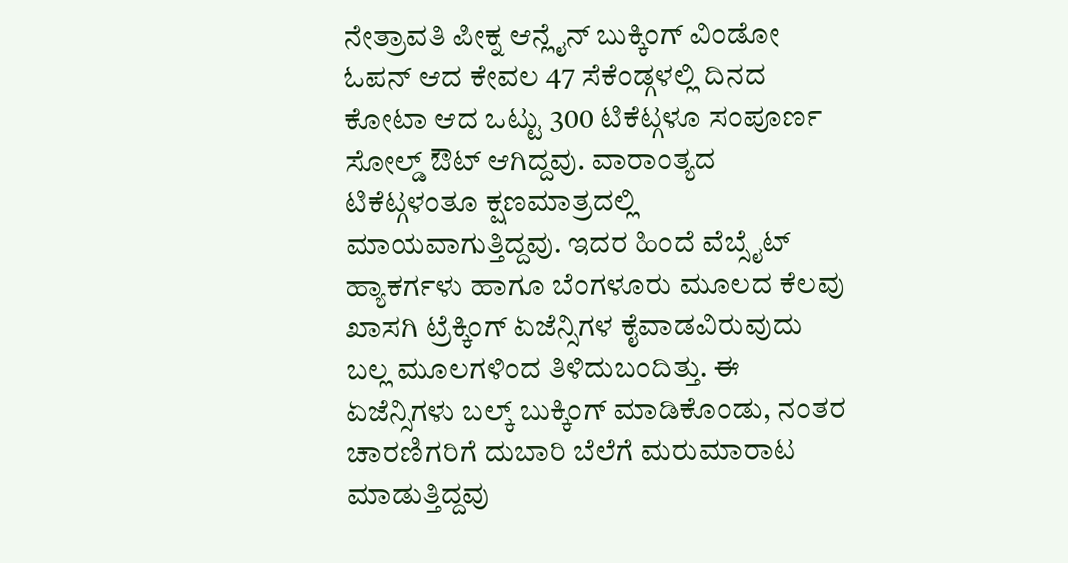ನೇತ್ರಾವತಿ ಪೀಕ್ನ ಆನ್ಲೈನ್ ಬುಕ್ಕಿಂಗ್ ವಿಂಡೋ ಓಪನ್ ಆದ ಕೇವಲ 47 ಸೆಕೆಂಡ್ಗಳಲ್ಲಿ ದಿನದ ಕೋಟಾ ಆದ ಒಟ್ಟು 300 ಟಿಕೆಟ್ಗಳೂ ಸಂಪೂರ್ಣ ಸೋಲ್ಡ್ ಔಟ್ ಆಗಿದ್ದವು. ವಾರಾಂತ್ಯದ ಟಿಕೆಟ್ಗಳಂತೂ ಕ್ಷಣಮಾತ್ರದಲ್ಲಿ ಮಾಯವಾಗುತ್ತಿದ್ದವು. ಇದರ ಹಿಂದೆ ವೆಬ್ಸೈಟ್ ಹ್ಯಾಕರ್ಗಳು ಹಾಗೂ ಬೆಂಗಳೂರು ಮೂಲದ ಕೆಲವು ಖಾಸಗಿ ಟ್ರೆಕ್ಕಿಂಗ್ ಏಜೆನ್ಸಿಗಳ ಕೈವಾಡವಿರುವುದು ಬಲ್ಲ ಮೂಲಗಳಿಂದ ತಿಳಿದುಬಂದಿತ್ತು. ಈ ಏಜೆನ್ಸಿಗಳು ಬಲ್ಕ್ ಬುಕ್ಕಿಂಗ್ ಮಾಡಿಕೊಂಡು, ನಂತರ ಚಾರಣಿಗರಿಗೆ ದುಬಾರಿ ಬೆಲೆಗೆ ಮರುಮಾರಾಟ ಮಾಡುತ್ತಿದ್ದವು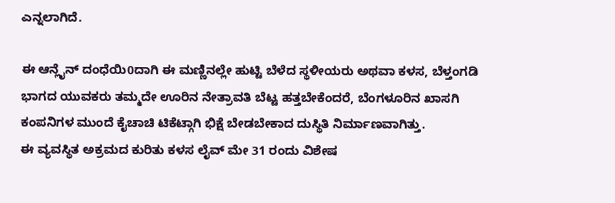ಎನ್ನಲಾಗಿದೆ.

ಈ ಆನ್ಲೈನ್ ದಂಧೆಯಿ0ದಾಗಿ ಈ ಮಣ್ಣಿನಲ್ಲೇ ಹುಟ್ಟಿ ಬೆಳೆದ ಸ್ಥಳೀಯರು ಅಥವಾ ಕಳಸ, ಬೆಳ್ತಂಗಡಿ ಭಾಗದ ಯುವಕರು ತಮ್ಮದೇ ಊರಿನ ನೇತ್ರಾವತಿ ಬೆಟ್ಟ ಹತ್ತಬೇಕೆಂದರೆ, ಬೆಂಗಳೂರಿನ ಖಾಸಗಿ ಕಂಪನಿಗಳ ಮುಂದೆ ಕೈಚಾಚಿ ಟಿಕೆಟ್ಗಾಗಿ ಭಿಕ್ಷೆ ಬೇಡಬೇಕಾದ ದುಸ್ಥಿತಿ ನಿರ್ಮಾಣವಾಗಿತ್ತು.
ಈ ವ್ಯವಸ್ಥಿತ ಅಕ್ರಮದ ಕುರಿತು ಕಳಸ ಲೈವ್ ಮೇ 31 ರಂದು ವಿಶೇಷ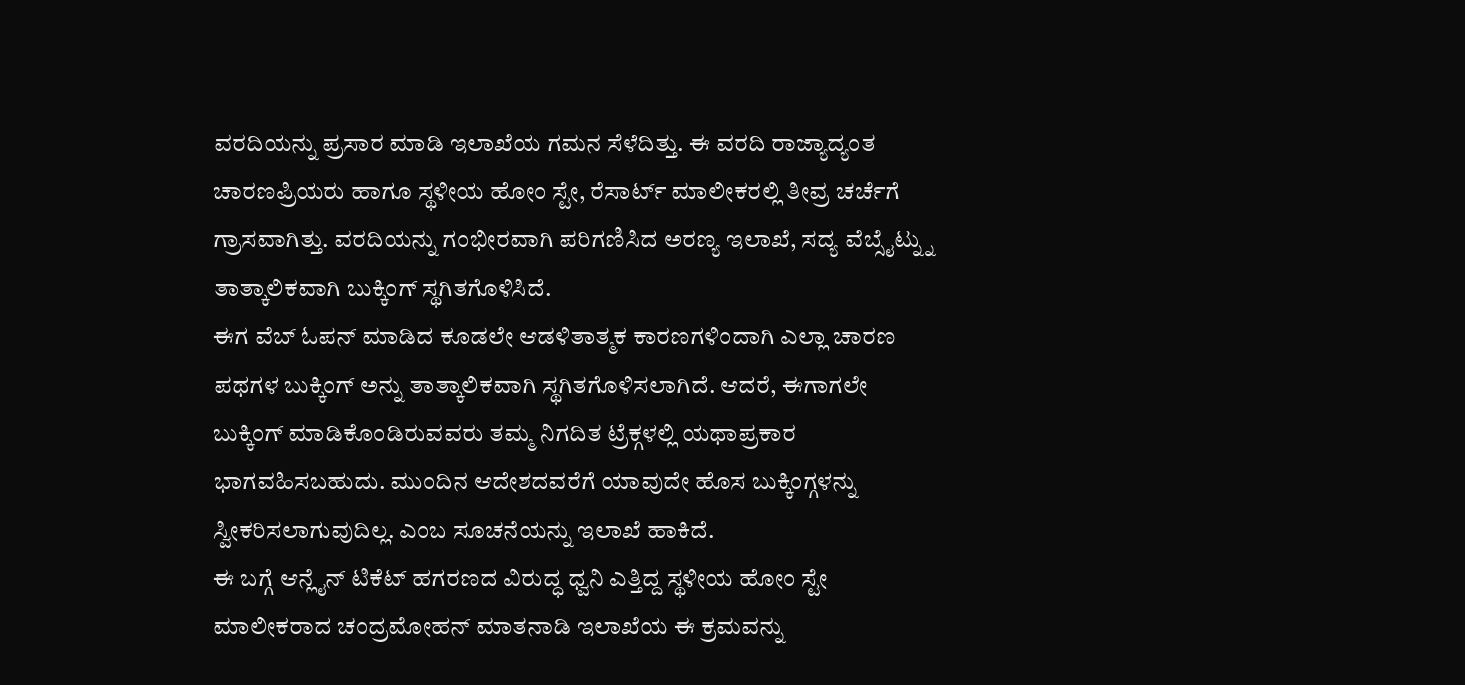ವರದಿಯನ್ನು ಪ್ರಸಾರ ಮಾಡಿ ಇಲಾಖೆಯ ಗಮನ ಸೆಳೆದಿತ್ತು. ಈ ವರದಿ ರಾಜ್ಯಾದ್ಯಂತ ಚಾರಣಪ್ರಿಯರು ಹಾಗೂ ಸ್ಥಳೀಯ ಹೋಂ ಸ್ಟೇ, ರೆಸಾರ್ಟ್ ಮಾಲೀಕರಲ್ಲಿ ತೀವ್ರ ಚರ್ಚೆಗೆ ಗ್ರಾಸವಾಗಿತ್ತು. ವರದಿಯನ್ನು ಗಂಭೀರವಾಗಿ ಪರಿಗಣಿಸಿದ ಅರಣ್ಯ ಇಲಾಖೆ, ಸದ್ಯ ವೆಬ್ಸೈಟ್ನ್ನು ತಾತ್ಕಾಲಿಕವಾಗಿ ಬುಕ್ಕಿಂಗ್ ಸ್ಥಗಿತಗೊಳಿಸಿದೆ.
ಈಗ ವೆಬ್ ಓಪನ್ ಮಾಡಿದ ಕೂಡಲೇ ಆಡಳಿತಾತ್ಮಕ ಕಾರಣಗಳಿಂದಾಗಿ ಎಲ್ಲಾ ಚಾರಣ ಪಥಗಳ ಬುಕ್ಕಿಂಗ್ ಅನ್ನು ತಾತ್ಕಾಲಿಕವಾಗಿ ಸ್ಥಗಿತಗೊಳಿಸಲಾಗಿದೆ. ಆದರೆ, ಈಗಾಗಲೇ ಬುಕ್ಕಿಂಗ್ ಮಾಡಿಕೊಂಡಿರುವವರು ತಮ್ಮ ನಿಗದಿತ ಟ್ರೆಕ್ಗಳಲ್ಲಿ ಯಥಾಪ್ರಕಾರ ಭಾಗವಹಿಸಬಹುದು. ಮುಂದಿನ ಆದೇಶದವರೆಗೆ ಯಾವುದೇ ಹೊಸ ಬುಕ್ಕಿಂಗ್ಗಳನ್ನು ಸ್ವೀಕರಿಸಲಾಗುವುದಿಲ್ಲ. ಎಂಬ ಸೂಚನೆಯನ್ನು ಇಲಾಖೆ ಹಾಕಿದೆ.
ಈ ಬಗ್ಗೆ ಆನ್ಲೈನ್ ಟಿಕೆಟ್ ಹಗರಣದ ವಿರುದ್ಧ ಧ್ವನಿ ಎತ್ತಿದ್ದ ಸ್ಥಳೀಯ ಹೋಂ ಸ್ಟೇ ಮಾಲೀಕರಾದ ಚಂದ್ರಮೋಹನ್ ಮಾತನಾಡಿ ಇಲಾಖೆಯ ಈ ಕ್ರಮವನ್ನು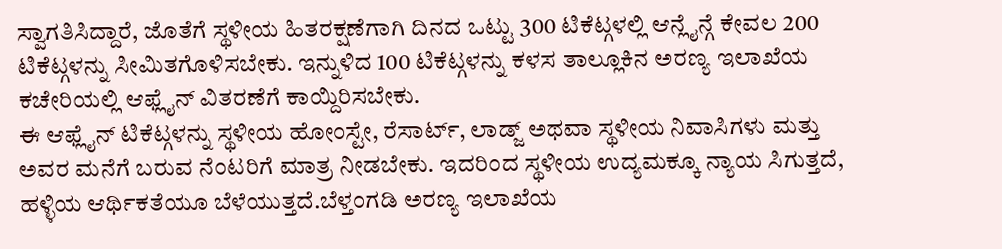ಸ್ವಾಗತಿಸಿದ್ದಾರೆ, ಜೊತೆಗೆ ಸ್ಥಳೀಯ ಹಿತರಕ್ಷಣೆಗಾಗಿ ದಿನದ ಒಟ್ಟು 300 ಟಿಕೆಟ್ಗಳಲ್ಲಿ ಆನ್ಲೈನ್ಗೆ ಕೇವಲ 200 ಟಿಕೆಟ್ಗಳನ್ನು ಸೀಮಿತಗೊಳಿಸಬೇಕು. ಇನ್ನುಳಿದ 100 ಟಿಕೆಟ್ಗಳನ್ನು ಕಳಸ ತಾಲ್ಲೂಕಿನ ಅರಣ್ಯ ಇಲಾಖೆಯ ಕಚೇರಿಯಲ್ಲಿ ಆಫ್ಲೈನ್ ವಿತರಣೆಗೆ ಕಾಯ್ದಿರಿಸಬೇಕು.
ಈ ಆಫ್ಲೈನ್ ಟಿಕೆಟ್ಗಳನ್ನು ಸ್ಥಳೀಯ ಹೋಂಸ್ಟೇ, ರೆಸಾರ್ಟ್, ಲಾಡ್ಜ್ ಅಥವಾ ಸ್ಥಳೀಯ ನಿವಾಸಿಗಳು ಮತ್ತು ಅವರ ಮನೆಗೆ ಬರುವ ನೆಂಟರಿಗೆ ಮಾತ್ರ ನೀಡಬೇಕು. ಇದರಿಂದ ಸ್ಥಳೀಯ ಉದ್ಯಮಕ್ಕೂ ನ್ಯಾಯ ಸಿಗುತ್ತದೆ, ಹಳ್ಳಿಯ ಆರ್ಥಿಕತೆಯೂ ಬೆಳೆಯುತ್ತದೆ.ಬೆಳ್ತಂಗಡಿ ಅರಣ್ಯ ಇಲಾಖೆಯ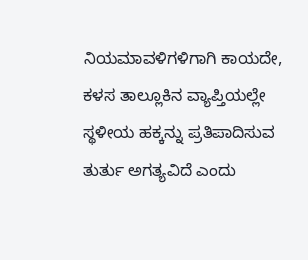ನಿಯಮಾವಳಿಗಳಿಗಾಗಿ ಕಾಯದೇ, ಕಳಸ ತಾಲ್ಲೂಕಿನ ವ್ಯಾಪ್ತಿಯಲ್ಲೇ ಸ್ಥಳೀಯ ಹಕ್ಕನ್ನು ಪ್ರತಿಪಾದಿಸುವ ತುರ್ತು ಅಗತ್ಯವಿದೆ ಎಂದು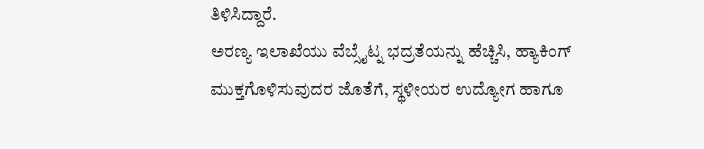ತಿಳಿಸಿದ್ದಾರೆ.
ಅರಣ್ಯ ಇಲಾಖೆಯು ವೆಬ್ಸೈಟ್ನ ಭದ್ರತೆಯನ್ನು ಹೆಚ್ಚಿಸಿ, ಹ್ಯಾಕಿಂಗ್ ಮುಕ್ತಗೊಳಿಸುವುದರ ಜೊತೆಗೆ, ಸ್ಥಳೀಯರ ಉದ್ಯೋಗ ಹಾಗೂ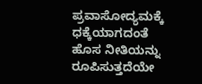ಪ್ರವಾಸೋದ್ಯಮಕ್ಕೆ ಧಕ್ಕೆಯಾಗದಂತೆ ಹೊಸ ನೀತಿಯನ್ನು ರೂಪಿಸುತ್ತದೆಯೇ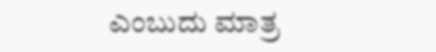ಎಂಬುದು ಮಾತ್ರ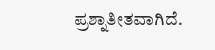ಪ್ರಶ್ನಾತೀತವಾಗಿದೆ.